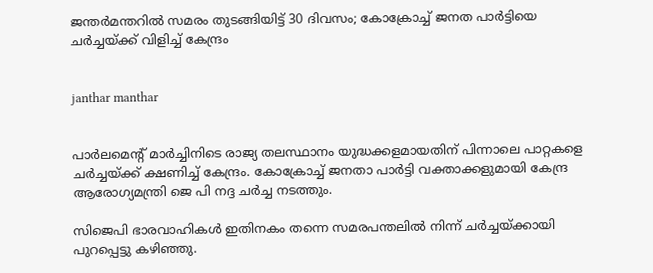ജന്തര്‍മന്തറില്‍ സമരം തുടങ്ങിയിട്ട് 30 ദിവസം; കോക്രോച്ച് ജനത പാര്‍ട്ടിയെ ചര്‍ച്ചയ്ക്ക് വിളിച്ച് കേന്ദ്രം


janthar manthar


പാര്‍ലമെന്റ് മാര്‍ച്ചിനിടെ രാജ്യ തലസ്ഥാനം യുദ്ധക്കളമായതിന് പിന്നാലെ പാറ്റകളെ ചര്‍ച്ചയ്ക്ക് ക്ഷണിച്ച് കേന്ദ്രം. കോക്രോച്ച് ജനതാ പാര്‍ട്ടി വക്താക്കളുമായി കേന്ദ്ര ആരോഗ്യമന്ത്രി ജെ പി നദ്ദ ചര്‍ച്ച നടത്തും.

സിജെപി ഭാരവാഹികള്‍ ഇതിനകം തന്നെ സമരപന്തലില്‍ നിന്ന് ചര്‍ച്ചയ്ക്കായി പുറപ്പെട്ടു കഴിഞ്ഞു.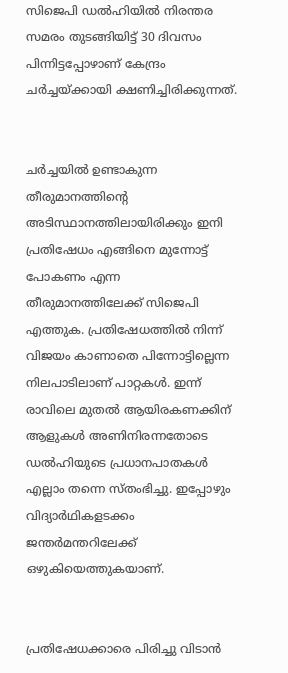സിജെപി ഡല്‍ഹിയില്‍ നിരന്തര സമരം തുടങ്ങിയിട്ട് 30 ദിവസം പിന്നിട്ടപ്പോഴാണ് കേന്ദ്രം ചര്‍ച്ചയ്ക്കായി ക്ഷണിച്ചിരിക്കുന്നത്.


ചര്‍ച്ചയില്‍ ഉണ്ടാകുന്ന തീരുമാനത്തിന്റെ അടിസ്ഥാനത്തിലായിരിക്കും ഇനി പ്രതിഷേധം എങ്ങിനെ മുന്നോട്ട് പോകണം എന്ന തീരുമാനത്തിലേക്ക് സിജെപി എത്തുക. പ്രതിഷേധത്തില്‍ നിന്ന് വിജയം കാണാതെ പിന്നോട്ടില്ലെന്ന നിലപാടിലാണ് പാറ്റകള്‍. ഇന്ന് രാവിലെ മുതല്‍ ആയിരകണക്കിന് ആളുകള്‍ അണിനിരന്നതോടെ ഡല്‍ഹിയുടെ പ്രധാനപാതകള്‍ എല്ലാം തന്നെ സ്തംഭിച്ചു. ഇപ്പോഴും വിദ്യാര്‍ഥികളടക്കം ജന്തര്‍മന്തറിലേക്ക് ഒഴുകിയെത്തുകയാണ്.


പ്രതിഷേധക്കാരെ പിരിച്ചു വിടാന്‍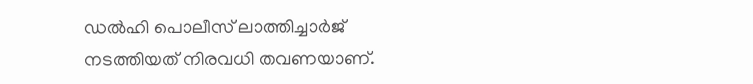ഡല്‍ഹി പൊലീസ് ലാത്തിച്ചാര്‍ജ് നടത്തിയത് നിരവധി തവണയാണ്.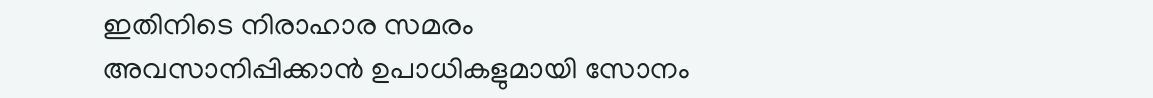ഇതിനിടെ നിരാഹാര സമരം അവസാനിപ്പിക്കാന്‍ ഉപാധികളുമായി സോനം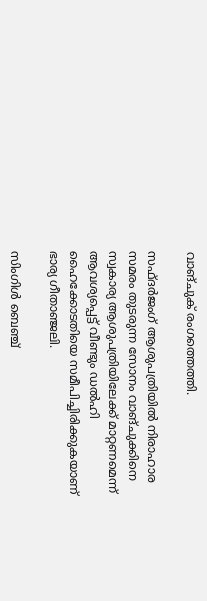വാങ്ചുക് രംഗത്തെത്തി.

സഫ്ദര്‍ജംഗ് ആശുപത്രിയില്‍ നിരാഹാര സമരം തുടരുന്ന സോനം വാങ്ചുക്കിനെ സ്വകാര്യ ആശുപത്രിയിലേക്ക് മാറ്റണമെന്ന് ആവശ്യപ്പെട്ട് വീണ്ടും ഡല്‍ഹി ഹൈക്കോടതിയെ സമീപിച്ചിരിക്കുകയാണ് ഭാര്യ ഗീതാഞ്ജലി.

സിംഗിള്‍ ബെഞ്ച്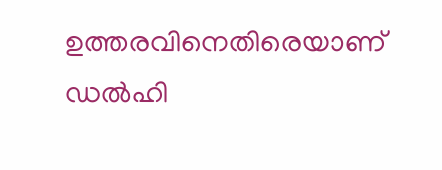ഉത്തരവിനെതിരെയാണ് ഡല്‍ഹി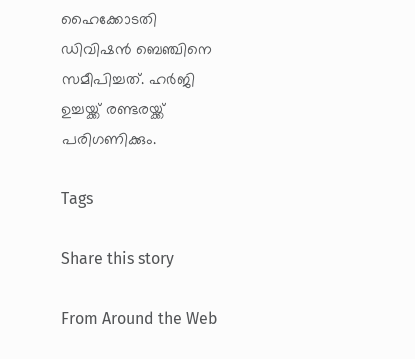ഹൈക്കോടതി ഡിവിഷന്‍ ബെഞ്ചിനെ സമീപിച്ചത്. ഹര്‍ജി ഉച്ചയ്ക്ക് രണ്ടരയ്ക്ക് പരിഗണിക്കും.

Tags

Share this story

From Around the Web